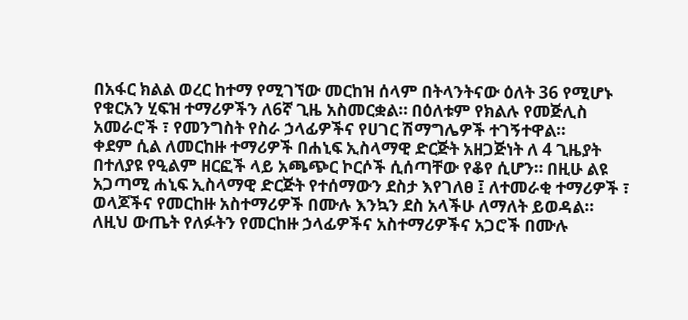በአፋር ክልል ወረር ከተማ የሚገኘው መርከዝ ሰላም በትላንትናው ዕለት 36 የሚሆኑ የቁርአን ሂፍዝ ተማሪዎችን ለ6ኛ ጊዜ አስመርቋል። በዕለቱም የክልሉ የመጅሊስ አመራሮች ፣ የመንግስት የስራ ኃላፊዎችና የሀገር ሽማግሌዎች ተገኝተዋል።
ቀደም ሲል ለመርከዙ ተማሪዎች በሐኒፍ ኢስላማዊ ድርጅት አዘጋጅነት ለ 4 ጊዜያት በተለያዩ የዒልም ዘርፎች ላይ አጫጭር ኮርሶች ሲሰጣቸው የቆየ ሲሆን። በዚሁ ልዩ አጋጣሚ ሐኒፍ ኢስላማዊ ድርጅት የተሰማውን ደስታ እየገለፀ ፤ ለተመራቂ ተማሪዎች ፣ ወላጆችና የመርከዙ አስተማሪዎች በሙሉ እንኳን ደስ አላችሁ ለማለት ይወዳል።
ለዚህ ውጤት የለፉትን የመርከዙ ኃላፊዎችና አስተማሪዎችና አጋሮች በሙሉ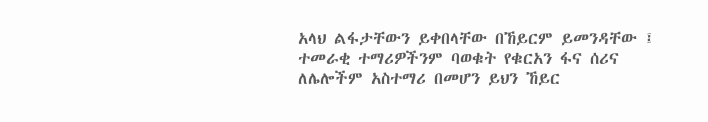አላህ ልፋታቸውን ይቀበላቸው በኸይርም ይመንዳቸው ፤ ተመራቂ ተማሪዎችንም ባወቁት የቁርአን ፋና ሰሪና ለሌሎችም አስተማሪ በመሆን ይህን ኸይር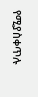የሚያስቀጥሉ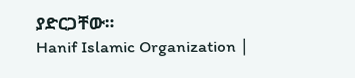ያድርጋቸው።
Hanif Islamic Organization ∣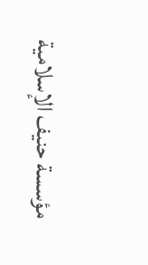مؤسسة حنيف الإسلامية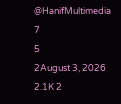@HanifMultimedia
7
5
2August 3, 2026 2.1K 2